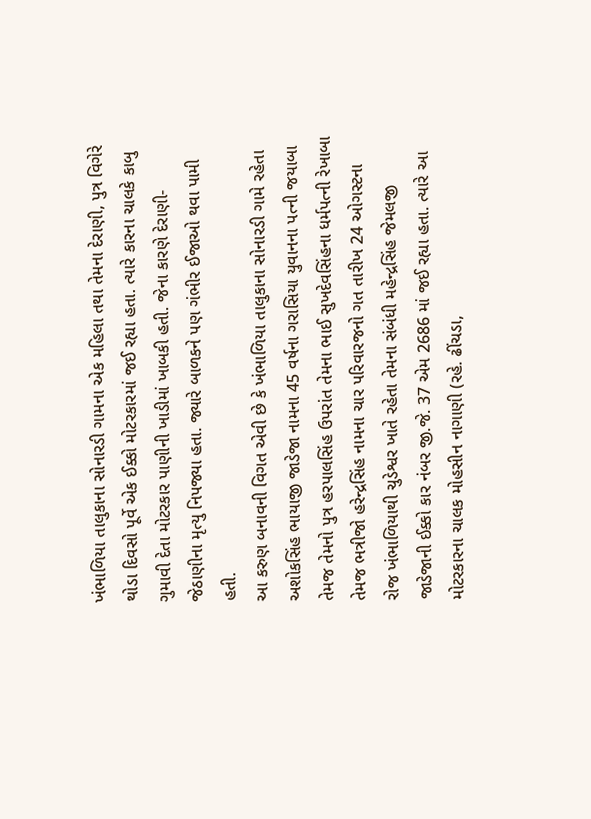ખંભાળિયા તાલુકાના સોનારડી ગામના એક મહિલા તથા તેમના દેરાણી, પુત્ર વિગેરે થોડા દિવસો પૂર્વે એક ઈક્કો મોટરકારમાં જઈ રહ્યા હતા. ત્યારે કારના ચાલકે કાબુ ગુમાવી દેતા મોટરકાર પાણીની ખાડીમાં ખાબકી હતી. જેના કારણે દેરાણી-જેઠાણીના મૃત્યુ નિપજ્યા હતા. જ્યારે બાળકને પણ ગંભીર ઈજાઓ થવા પામી હતી.
આ કરુણ બનાવની વિગત એવી છે કે ખંભાળિયા તાલુકાના સોનારડી ગામે રહેતા અશોકસિંહ ભાયાજી જાડેજા નામના 45 વર્ષના ગરાસિયા યુવાનના પત્ની જયાબા તેમજ તેમનો પુત્ર હરપાલસિંહ ઉપરાંત તેમના ભાઈ સુખદેવસિંહના ધર્મપત્ની રેખાબા તેમજ ભત્રીજો હરેન્દ્રસિંહ નામના ચાર પરિવારજનો ગત તારીખ 24 ઓગસ્ટના રોજ ખંભાળિયાથી ચુડેશ્વર ખાતે રહેતા તેમના સંબંધી મહેન્દ્રસિંહ જેમલજી જાડેજાની ઈક્કો કાર નંબર જી.જે. 37 એમ 2686 માં જઈ રહ્યા હતા. ત્યારે આ મોટરકારના ચાલક મોહસીન નાગાણી (રહે. ઢીંચડા,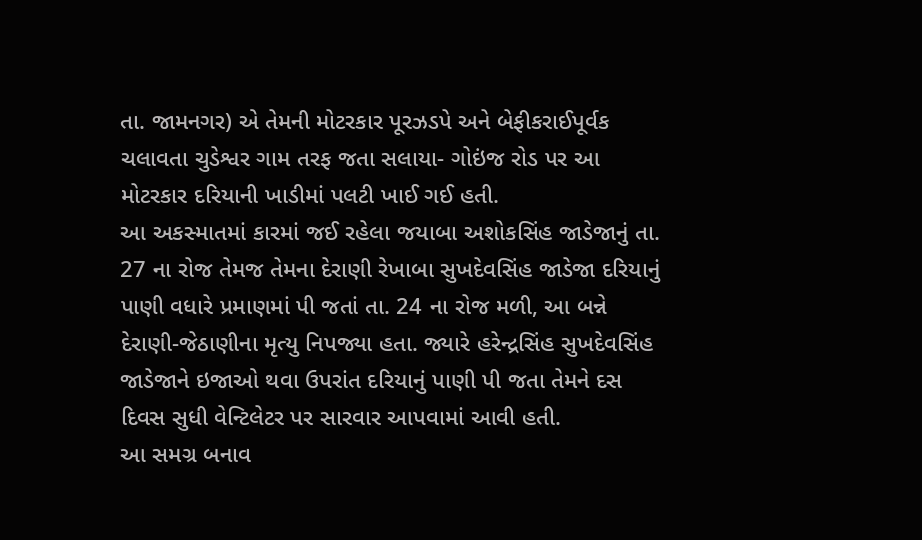તા. જામનગર) એ તેમની મોટરકાર પૂરઝડપે અને બેફીકરાઈપૂર્વક ચલાવતા ચુડેશ્વર ગામ તરફ જતા સલાયા- ગોઇંજ રોડ પર આ મોટરકાર દરિયાની ખાડીમાં પલટી ખાઈ ગઈ હતી.
આ અકસ્માતમાં કારમાં જઈ રહેલા જયાબા અશોકસિંહ જાડેજાનું તા. 27 ના રોજ તેમજ તેમના દેરાણી રેખાબા સુખદેવસિંહ જાડેજા દરિયાનું પાણી વધારે પ્રમાણમાં પી જતાં તા. 24 ના રોજ મળી, આ બન્ને દેરાણી-જેઠાણીના મૃત્યુ નિપજ્યા હતા. જ્યારે હરેન્દ્રસિંહ સુખદેવસિંહ જાડેજાને ઇજાઓ થવા ઉપરાંત દરિયાનું પાણી પી જતા તેમને દસ દિવસ સુધી વેન્ટિલેટર પર સારવાર આપવામાં આવી હતી.
આ સમગ્ર બનાવ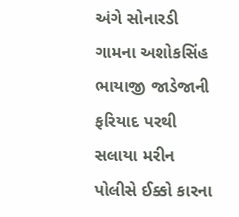અંગે સોનારડી ગામના અશોકસિંહ ભાયાજી જાડેજાની ફરિયાદ પરથી સલાયા મરીન પોલીસે ઈક્કો કારના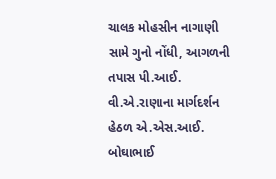ચાલક મોહસીન નાગાણી સામે ગુનો નોંધી, આગળની તપાસ પી.આઈ. વી.એ.રાણાના માર્ગદર્શન હેઠળ એ.એસ.આઈ. બોઘાભાઈ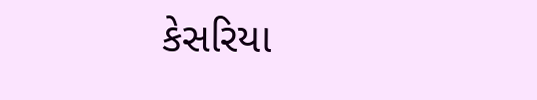કેસરિયા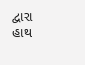દ્વારા હાથ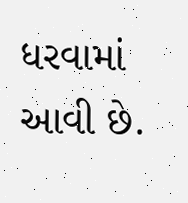ધરવામાં આવી છે.